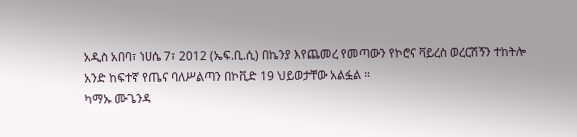አዲስ አበባ፣ ነሀሴ 7፣ 2012 (ኤፍ.ቢ.ሲ) በኬንያ እየጨመረ የመጣውን የኮሮና ቫይረስ ወረርሽኝን ተከትሎ አንድ ከፍተኛ የጤና ባለሥልጣን በኮቪድ 19 ህይወታቸው አልፏል ።
ካማኡ ሙጌንዳ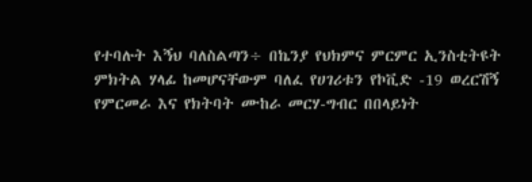የተባሉት እኝህ ባለስልጣን÷ በኬንያ የህክምና ምርምር ኢንስቲትዩት ምክትል ሃላፊ ከመሆናቸውም ባለፈ የሀገሪቱን የኮቪድ -19 ወረርሽኝ የምርመራ እና የክትባት ሙከራ መርሃ-ግብር በበላይነት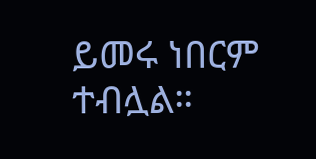ይመሩ ነበርም ተብሏል።